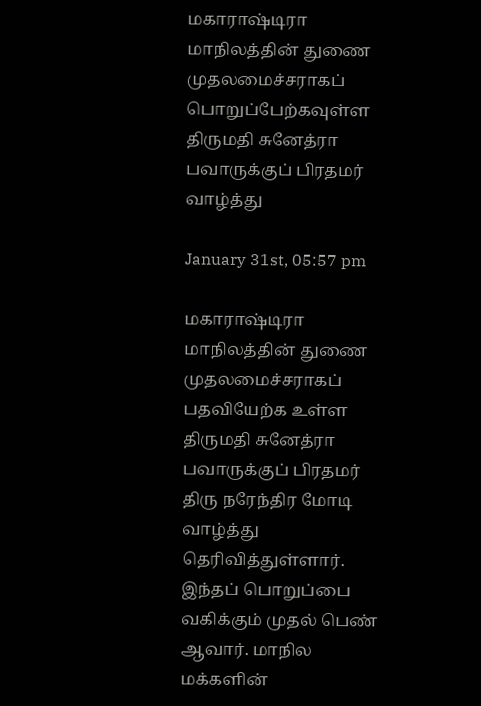மகாராஷ்டிரா மாநிலத்தின் துணை முதலமைச்சராகப் பொறுப்பேற்கவுள்ள திருமதி சுனேத்ரா பவாருக்குப் பிரதமர் வாழ்த்து

January 31st, 05:57 pm

மகாராஷ்டிரா மாநிலத்தின் துணை முதலமைச்சராகப் பதவியேற்க உள்ள திருமதி சுனேத்ரா பவாருக்குப் பிரதமர் திரு நரேந்திர மோடி வாழ்த்து தெரிவித்துள்ளார். இந்தப் பொறுப்பை வகிக்கும் முதல் பெண் ஆவார். மாநில மக்களின்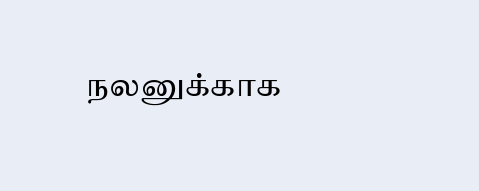நலனுக்காக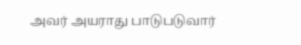அவர் அயராது பாடுபடுவார்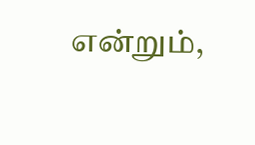என்றும்,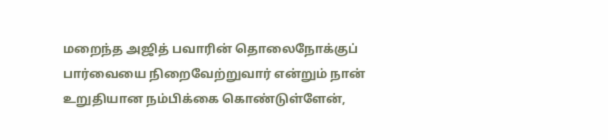மறைந்த அஜித் பவாரின் தொலைநோக்குப் பார்வையை நிறைவேற்றுவார் என்றும் நான் உறுதியான நம்பிக்கை கொண்டுள்ளேன்,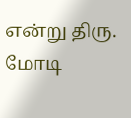என்று திரு. மோடி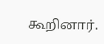கூறினார்.